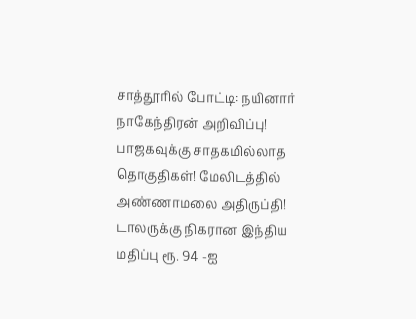சாத்தூரில் போட்டி: நயினார் நாகேந்திரன் அறிவிப்பு! பாஜகவுக்கு சாதகமில்லாத தொகுதிகள்! மேலிடத்தில் அண்ணாமலை அதிருப்தி! டாலருக்கு நிகரான இந்திய மதிப்பு ரூ. 94 -ஐ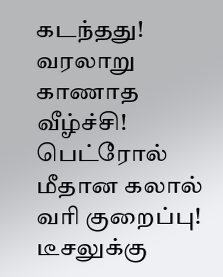கடந்தது! வரலாறு காணாத வீழ்ச்சி! பெட்ரோல் மீதான கலால் வரி குறைப்பு! டீசலுக்கு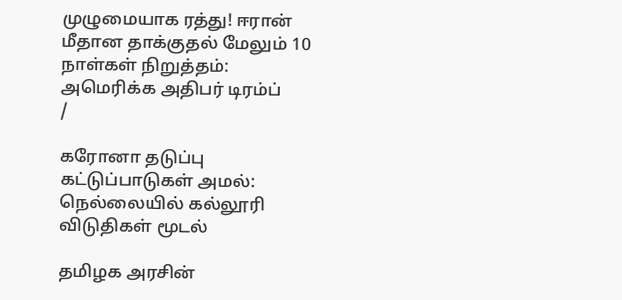முழுமையாக ரத்து! ஈரான் மீதான தாக்குதல் மேலும் 10 நாள்கள் நிறுத்தம்: அமெரிக்க அதிபர் டிரம்ப்
/

கரோனா தடுப்பு கட்டுப்பாடுகள் அமல்: நெல்லையில் கல்லூரி விடுதிகள் மூடல்

தமிழக அரசின்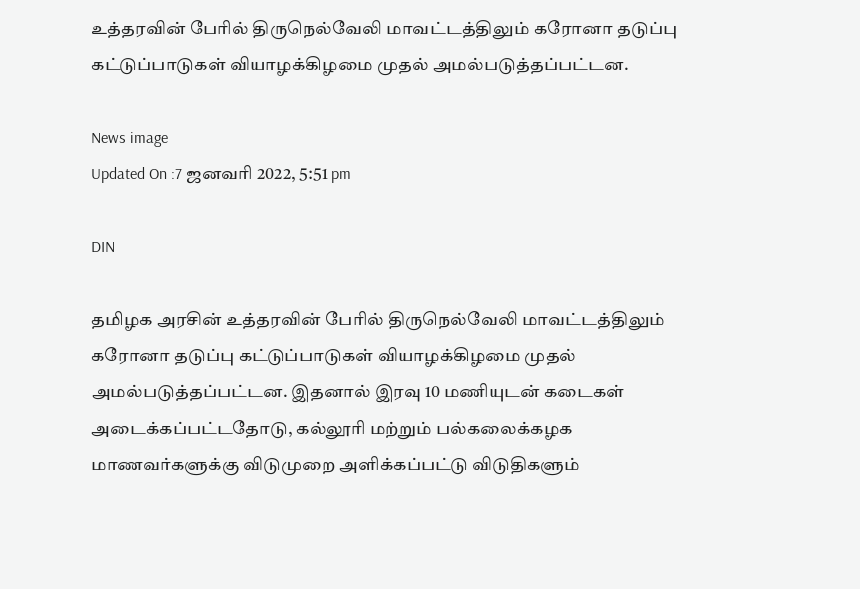உத்தரவின் பேரில் திருநெல்வேலி மாவட்டத்திலும் கரோனா தடுப்பு கட்டுப்பாடுகள் வியாழக்கிழமை முதல் அமல்படுத்தப்பட்டன.

News image
Updated On :7 ஜனவரி 2022, 5:51 pm

DIN

தமிழக அரசின் உத்தரவின் பேரில் திருநெல்வேலி மாவட்டத்திலும் கரோனா தடுப்பு கட்டுப்பாடுகள் வியாழக்கிழமை முதல் அமல்படுத்தப்பட்டன. இதனால் இரவு 10 மணியுடன் கடைகள் அடைக்கப்பட்டதோடு, கல்லூரி மற்றும் பல்கலைக்கழக மாணவர்களுக்கு விடுமுறை அளிக்கப்பட்டு விடுதிகளும்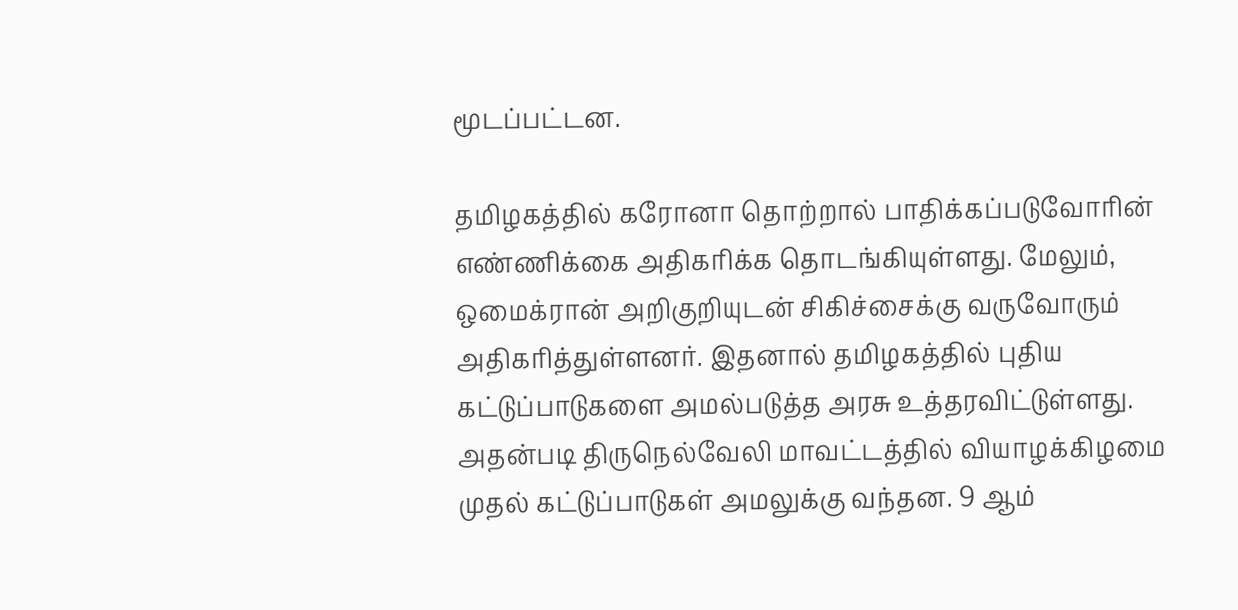மூடப்பட்டன.

தமிழகத்தில் கரோனா தொற்றால் பாதிக்கப்படுவோரின் எண்ணிக்கை அதிகரிக்க தொடங்கியுள்ளது. மேலும், ஒமைக்ரான் அறிகுறியுடன் சிகிச்சைக்கு வருவோரும் அதிகரித்துள்ளனர். இதனால் தமிழகத்தில் புதிய கட்டுப்பாடுகளை அமல்படுத்த அரசு உத்தரவிட்டுள்ளது. அதன்படி திருநெல்வேலி மாவட்டத்தில் வியாழக்கிழமை முதல் கட்டுப்பாடுகள் அமலுக்கு வந்தன. 9 ஆம்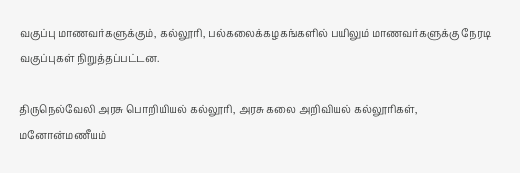வகுப்பு மாணவர்களுக்கும், கல்லூரி, பல்கலைக்கழகங்களில் பயிலும் மாணவர்களுக்கு நேரடி வகுப்புகள் நிறுத்தப்பட்டன.

திருநெல்வேலி அரசு பொறியியல் கல்லூரி, அரசு கலை அறிவியல் கல்லூரிகள், மனோன்மணீயம்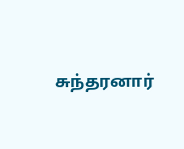சுந்தரனார்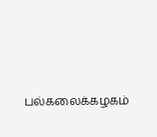பல்கலைக்கழகம்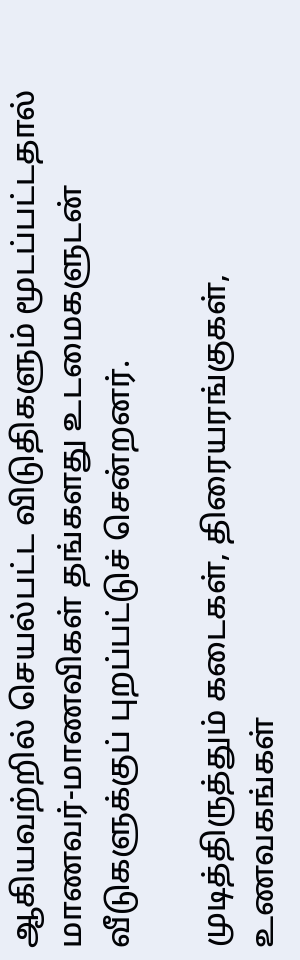ஆகியவற்றில் செயல்பட்ட விடுதிகளும் மூடப்பட்டதால் மாணவர்-மாணவிகள் தங்களது உடமைகளுடன் வீடுகளுக்குப் புறப்பட்டுச் சென்றனர்.

முடித்திருத்தும் கடைகள், திரையரங்குகள், உணவகங்கள்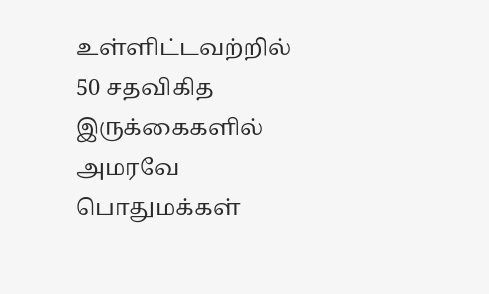உள்ளிட்டவற்றில் 50 சதவிகித இருக்கைகளில் அமரவே பொதுமக்கள்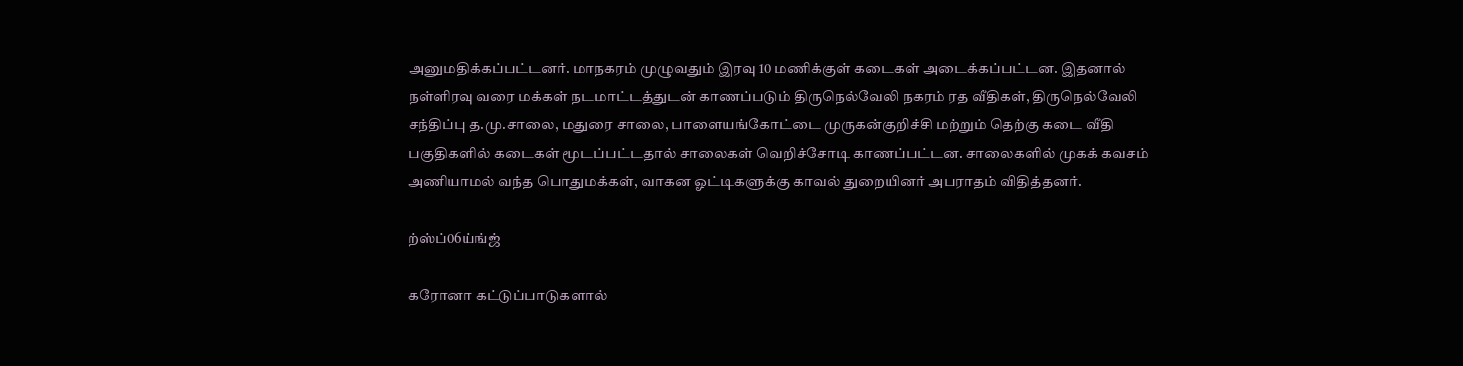அனுமதிக்கப்பட்டனர். மாநகரம் முழுவதும் இரவு 10 மணிக்குள் கடைகள் அடைக்கப்பட்டன. இதனால் நள்ளிரவு வரை மக்கள் நடமாட்டத்துடன் காணப்படும் திருநெல்வேலி நகரம் ரத வீதிகள், திருநெல்வேலி சந்திப்பு த.மு.சாலை, மதுரை சாலை, பாளையங்கோட்டை முருகன்குறிச்சி மற்றும் தெற்கு கடை வீதி பகுதிகளில் கடைகள் மூடப்பட்டதால் சாலைகள் வெறிச்சோடி காணப்பட்டன. சாலைகளில் முகக் கவசம் அணியாமல் வந்த பொதுமக்கள், வாகன ஓட்டிகளுக்கு காவல் துறையினர் அபராதம் விதித்தனர்.

ற்ஸ்ப்06ய்ங்ஜ்

கரோனா கட்டுப்பாடுகளால்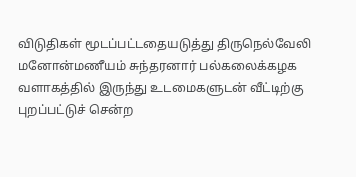விடுதிகள் மூடப்பட்டதையடுத்து திருநெல்வேலி மனோன்மணீயம் சுந்தரனார் பல்கலைக்கழக வளாகத்தில் இருந்து உடமைகளுடன் வீட்டிற்கு புறப்பட்டுச் சென்ற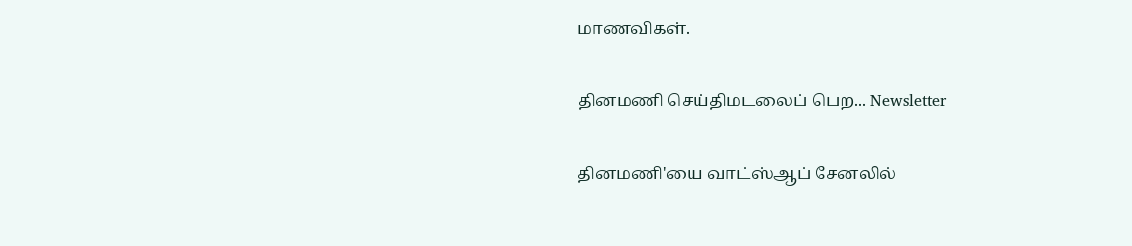மாணவிகள்.

தினமணி செய்திமடலைப் பெற... Newsletter

தினமணி'யை வாட்ஸ்ஆப் சேனலில்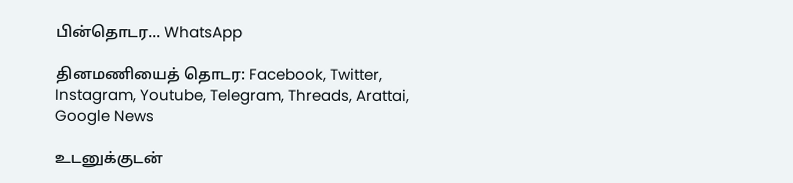பின்தொடர... WhatsApp

தினமணியைத் தொடர: Facebook, Twitter, Instagram, Youtube, Telegram, Threads, Arattai, Google News

உடனுக்குடன்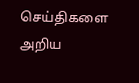செய்திகளை அறிய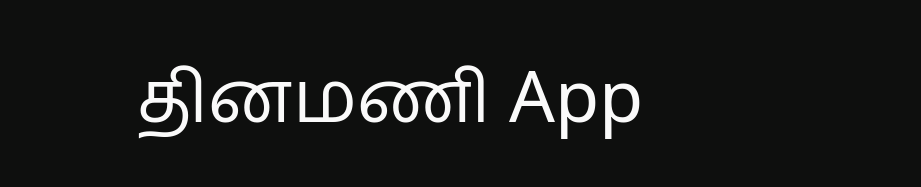தினமணி App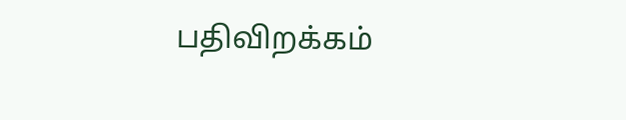பதிவிறக்கம்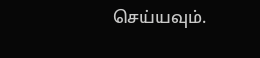செய்யவும்.